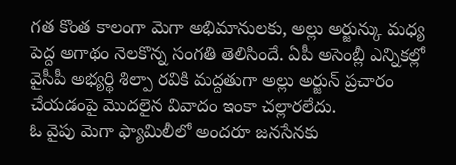గత కొంత కాలంగా మెగా అభిమానులకు, అల్లు అర్జున్కు మధ్య పెద్ద అగాథం నెలకొన్న సంగతి తెలిసిందే. ఏపీ అసెంబ్లీ ఎన్నికల్లో వైసీపీ అభ్యర్థి శిల్పా రవికి మద్దతుగా అల్లు అర్జున్ ప్రచారం చేయడంపై మొదలైన వివాదం ఇంకా చల్లారలేదు.
ఓ వైపు మెగా ఫ్యామిలీలో అందరూ జనసేనకు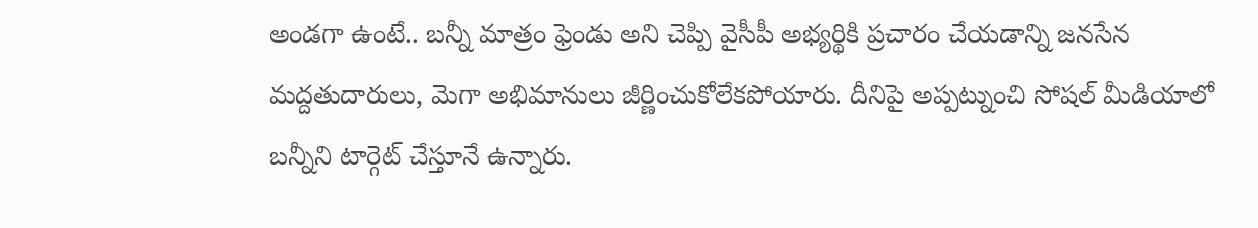అండగా ఉంటే.. బన్నీ మాత్రం ఫ్రెండు అని చెప్పి వైసీపీ అభ్యర్థికి ప్రచారం చేయడాన్ని జనసేన మద్దతుదారులు, మెగా అభిమానులు జీర్ణించుకోలేకపోయారు. దీనిపై అప్పట్నుంచి సోషల్ మీడియాలో బన్నీని టార్గెట్ చేస్తూనే ఉన్నారు.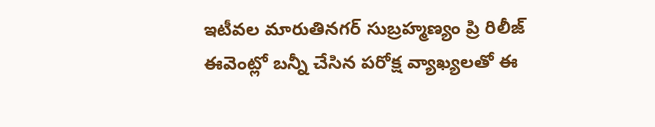ఇటీవల మారుతినగర్ సుబ్రహ్మణ్యం ప్రి రిలీజ్ ఈవెంట్లో బన్నీ చేసిన పరోక్ష వ్యాఖ్యలతో ఈ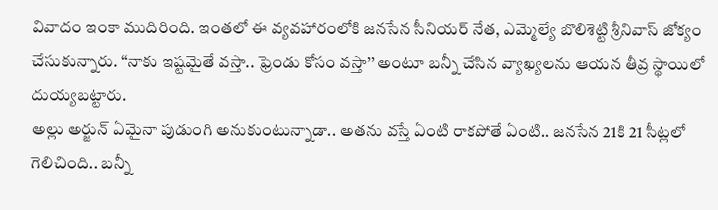వివాదం ఇంకా ముదిరింది. ఇంతలో ఈ వ్యవహారంలోకి జనసేన సీనియర్ నేత, ఎమ్మెల్యే బొలిశెట్టి శ్రీనివాస్ జోక్యం చేసుకున్నారు. ‘‘నాకు ఇష్టమైతే వస్తా.. ఫ్రెండు కోసం వస్తా’’ అంటూ బన్నీ చేసిన వ్యాఖ్యలను ఆయన తీవ్ర స్థాయిలో దుయ్యబట్టారు.
అల్లు అర్జున్ ఏమైనా పుడుంగి అనుకుంటున్నాడా.. అతను వస్తే ఏంటి రాకపోతే ఏంటి.. జనసేన 21కి 21 సీట్లలో గెలిచింది.. బన్నీ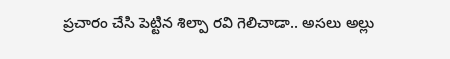ప్రచారం చేసి పెట్టిన శిల్పా రవి గెలిచాడా.. అసలు అల్లు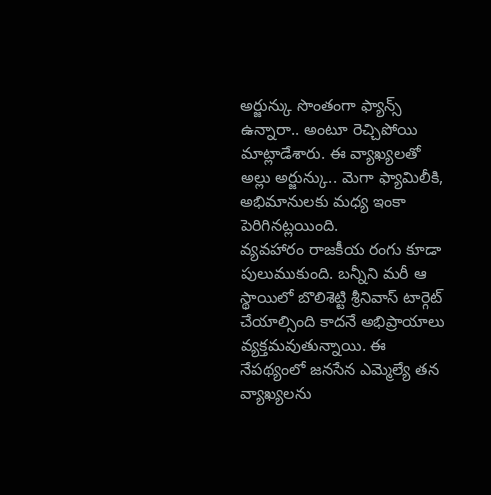అర్జున్కు సొంతంగా ఫ్యాన్స్ ఉన్నారా.. అంటూ రెచ్చిపోయి మాట్లాడేశారు. ఈ వ్యాఖ్యలతో అల్లు అర్జున్కు.. మెగా ఫ్యామిలీకి, అభిమానులకు మధ్య ఇంకా పెరిగినట్లయింది.
వ్యవహారం రాజకీయ రంగు కూడా పులుముకుంది. బన్నీని మరీ ఆ స్థాయిలో బొలిశెట్టి శ్రీనివాస్ టార్గెట్ చేయాల్సింది కాదనే అభిప్రాయాలు వ్యక్తమవుతున్నాయి. ఈ నేపథ్యంలో జనసేన ఎమ్మెల్యే తన వ్యాఖ్యలను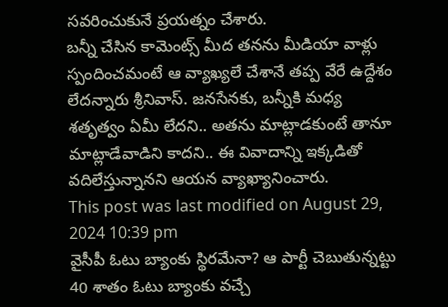సవరించుకునే ప్రయత్నం చేశారు.
బన్నీ చేసిన కామెంట్స్ మీద తనను మీడియా వాళ్లు స్పందించమంటే ఆ వ్యాఖ్యలే చేశానే తప్ప వేరే ఉద్దేశం లేదన్నారు శ్రీనివాస్. జనసేనకు, బన్నీకి మధ్య శతృత్వం ఏమీ లేదని.. అతను మాట్లాడకుంటే తానూ మాట్లాడేవాడిని కాదని.. ఈ వివాదాన్ని ఇక్కడితో వదిలేస్తున్నానని ఆయన వ్యాఖ్యానించారు.
This post was last modified on August 29, 2024 10:39 pm
వైసీపీ ఓటు బ్యాంకు స్థిరమేనా? ఆ పార్టీ చెబుతున్నట్టు 40 శాతం ఓటు బ్యాంకు వచ్చే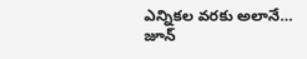ఎన్నికల వరకు అలానే…
జూన్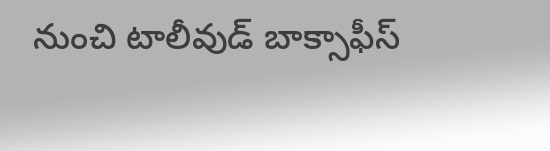నుంచి టాలీవుడ్ బాక్సాఫీస్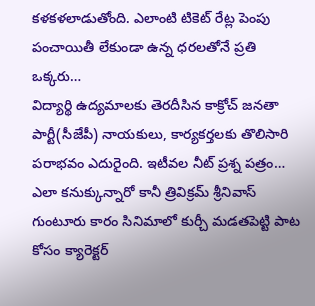కళకళలాడుతోంది. ఎలాంటి టికెట్ రేట్ల పెంపు పంచాయితీ లేకుండా ఉన్న ధరలతోనే ప్రతి ఒక్కరు…
విద్యార్థి ఉద్యమాలకు తెరదీసిన కాక్రోచ్ జనతా పార్టీ(సీజేపీ) నాయకులు, కార్యకర్తలకు తొలిసారి పరాభవం ఎదురైంది. ఇటీవల నీట్ ప్రశ్న పత్రం…
ఎలా కనుక్కున్నారో కానీ త్రివిక్రమ్ శ్రీనివాస్ గుంటూరు కారం సినిమాలో కుర్చీ మడతపెట్టి పాట కోసం క్యారెక్టర్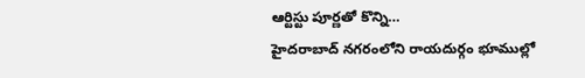ఆర్టిస్టు పూర్ణతో కొన్ని…
హైదరాబాద్ నగరంలోని రాయదుర్గం భూముల్లో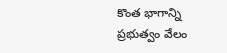కొంత భాగాన్ని ప్రభుత్వం వేలం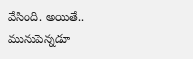వేసింది. అయితే.. మునుపెన్నడూ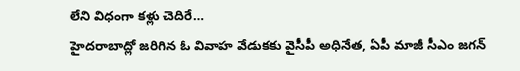లేని విధంగా కళ్లు చెదిరే…
హైదరాబాద్లో జరిగిన ఓ వివాహ వేడుకకు వైసీపీ అధినేత, ఏపీ మాజీ సీఎం జగన్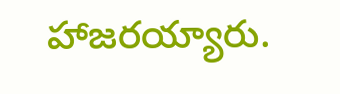హాజరయ్యారు.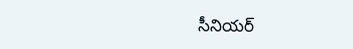సీనియర్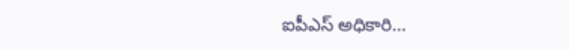ఐపీఎస్ అధికారి…